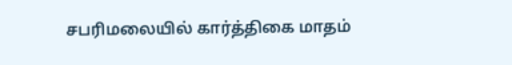சபரிமலையில் கார்த்திகை மாதம்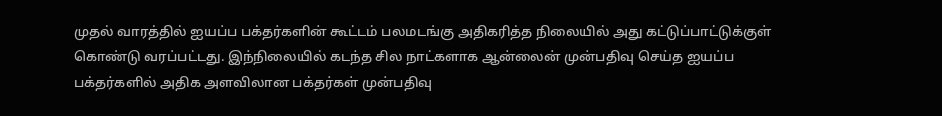முதல் வாரத்தில் ஐயப்ப பக்தர்களின் கூட்டம் பலமடங்கு அதிகரித்த நிலையில் அது கட்டுப்பாட்டுக்குள் கொண்டு வரப்பட்டது. இந்நிலையில் கடந்த சில நாட்களாக ஆன்லைன் முன்பதிவு செய்த ஐயப்ப பக்தர்களில் அதிக அளவிலான பக்தர்கள் முன்பதிவு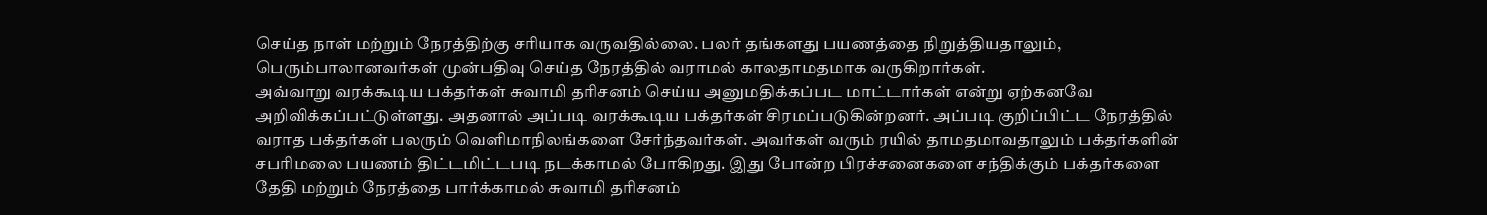செய்த நாள் மற்றும் நேரத்திற்கு சரியாக வருவதில்லை. பலர் தங்களது பயணத்தை நிறுத்தியதாலும், பெரும்பாலானவர்கள் முன்பதிவு செய்த நேரத்தில் வராமல் காலதாமதமாக வருகிறார்கள்.
அவ்வாறு வரக்கூடிய பக்தர்கள் சுவாமி தரிசனம் செய்ய அனுமதிக்கப்பட மாட்டார்கள் என்று ஏற்கனவே அறிவிக்கப்பட்டுள்ளது. அதனால் அப்படி வரக்கூடிய பக்தர்கள் சிரமப்படுகின்றனர். அப்படி குறிப்பிட்ட நேரத்தில் வராத பக்தர்கள் பலரும் வெளிமாநிலங்களை சேர்ந்தவர்கள். அவர்கள் வரும் ரயில் தாமதமாவதாலும் பக்தர்களின் சபரிமலை பயணம் திட்டமிட்டபடி நடக்காமல் போகிறது. இது போன்ற பிரச்சனைகளை சந்திக்கும் பக்தர்களை தேதி மற்றும் நேரத்தை பார்க்காமல் சுவாமி தரிசனம்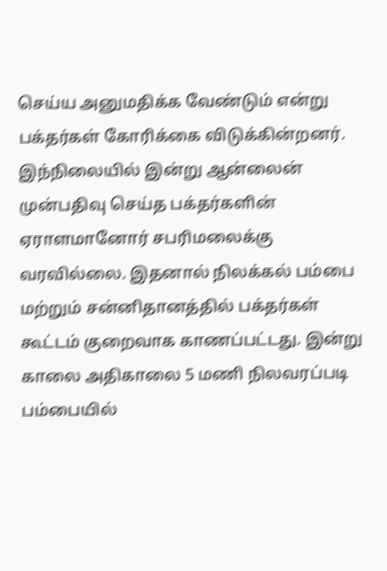செய்ய அனுமதிக்க வேண்டும் என்று பக்தர்கள் கோரிக்கை விடுக்கின்றனர்.
இந்நிலையில் இன்று ஆன்லைன் முன்பதிவு செய்த பக்தர்களின் ஏராளமானோர் சபரிமலைக்கு வரவில்லை. இதனால் நிலக்கல் பம்பை மற்றும் சன்னிதானத்தில் பக்தர்கள் கூட்டம் குறைவாக காணப்பட்டது. இன்று காலை அதிகாலை 5 மணி நிலவரப்படி பம்பையில்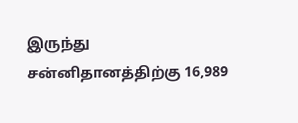இருந்து சன்னிதானத்திற்கு 16,989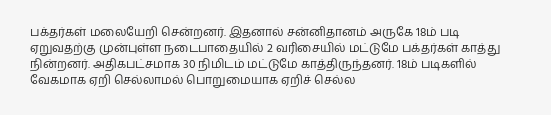பக்தர்கள் மலையேறி சென்றனர். இதனால் சன்னிதானம் அருகே 18ம் படி ஏறுவதற்கு முன்புள்ள நடைபாதையில் 2 வரிசையில் மட்டுமே பக்தர்கள் காத்து நின்றனர். அதிகபட்சமாக 30 நிமிடம் மட்டுமே காத்திருந்தனர். 18ம் படிகளில் வேகமாக ஏறி செல்லாமல் பொறுமையாக ஏறிச் செல்ல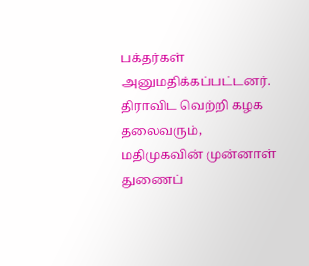பக்தர்கள் அனுமதிக்கப்பட்டனர்.
திராவிட வெற்றி கழக தலைவரும், மதிமுகவின் முன்னாள் துணைப்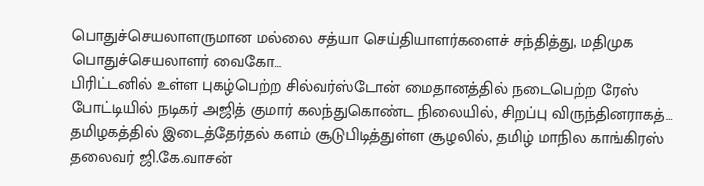பொதுச்செயலாளருமான மல்லை சத்யா செய்தியாளர்களைச் சந்தித்து, மதிமுக பொதுச்செயலாளர் வைகோ…
பிரிட்டனில் உள்ள புகழ்பெற்ற சில்வர்ஸ்டோன் மைதானத்தில் நடைபெற்ற ரேஸ் போட்டியில் நடிகர் அஜித் குமார் கலந்துகொண்ட நிலையில், சிறப்பு விருந்தினராகத்…
தமிழகத்தில் இடைத்தேர்தல் களம் சூடுபிடித்துள்ள சூழலில், தமிழ் மாநில காங்கிரஸ் தலைவர் ஜி.கே.வாசன்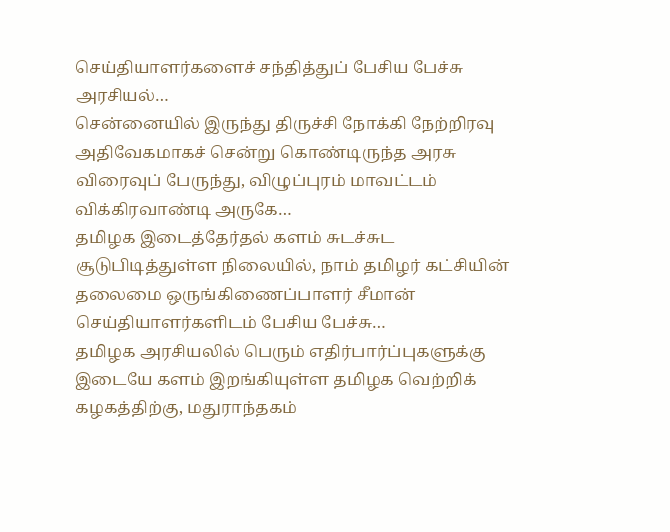செய்தியாளர்களைச் சந்தித்துப் பேசிய பேச்சு அரசியல்…
சென்னையில் இருந்து திருச்சி நோக்கி நேற்றிரவு அதிவேகமாகச் சென்று கொண்டிருந்த அரசு விரைவுப் பேருந்து, விழுப்புரம் மாவட்டம் விக்கிரவாண்டி அருகே…
தமிழக இடைத்தேர்தல் களம் சுடச்சுட சூடுபிடித்துள்ள நிலையில், நாம் தமிழர் கட்சியின் தலைமை ஒருங்கிணைப்பாளர் சீமான் செய்தியாளர்களிடம் பேசிய பேச்சு…
தமிழக அரசியலில் பெரும் எதிர்பார்ப்புகளுக்கு இடையே களம் இறங்கியுள்ள தமிழக வெற்றிக் கழகத்திற்கு, மதுராந்தகம்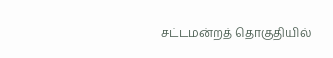சட்டமன்றத் தொகுதியில்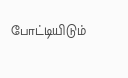போட்டியிடும்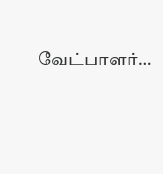வேட்பாளர்…